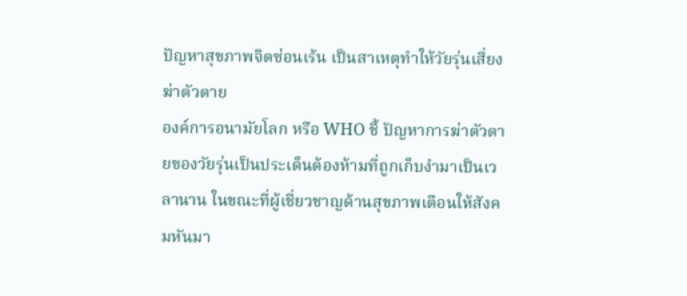ปัญหาสุขภาพจิตซ่อนเร้น เป็นสาเหตุทำให้วัยรุ่นเสี่ยงฆ่าตัวตาย
องค์การอนามัยโลก หรือ WHO ชี้ ปัญหาการฆ่าตัวตายของวัยรุ่นเป็นประเด็นต้องห้ามที่ถูกเก็บงำมาเป็นเวลานาน ในขณะที่ผู้เชี่ยวชาญด้านสุขภาพเตือนให้สังคมหันมา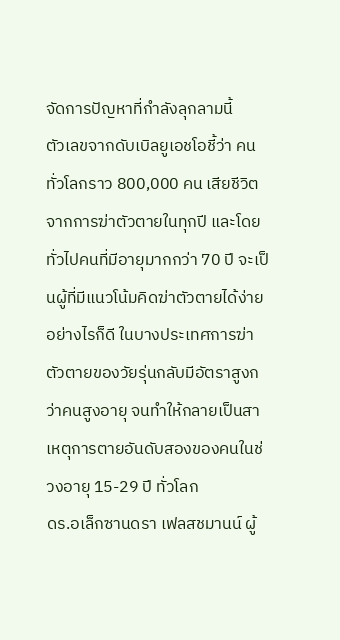จัดการปัญหาที่กำลังลุกลามนี้
ตัวเลขจากดับเบิลยูเอชโอชี้ว่า คนทั่วโลกราว 800,000 คน เสียชีวิตจากการฆ่าตัวตายในทุกปี และโดยทั่วไปคนที่มีอายุมากกว่า 70 ปี จะเป็นผู้ที่มีแนวโน้มคิดฆ่าตัวตายได้ง่าย อย่างไรก็ดี ในบางประเทศการฆ่าตัวตายของวัยรุ่นกลับมีอัตราสูงกว่าคนสูงอายุ จนทำให้กลายเป็นสาเหตุการตายอันดับสองของคนในช่วงอายุ 15-29 ปี ทั่วโลก
ดร.อเล็กซานดรา เฟลสชมานน์ ผู้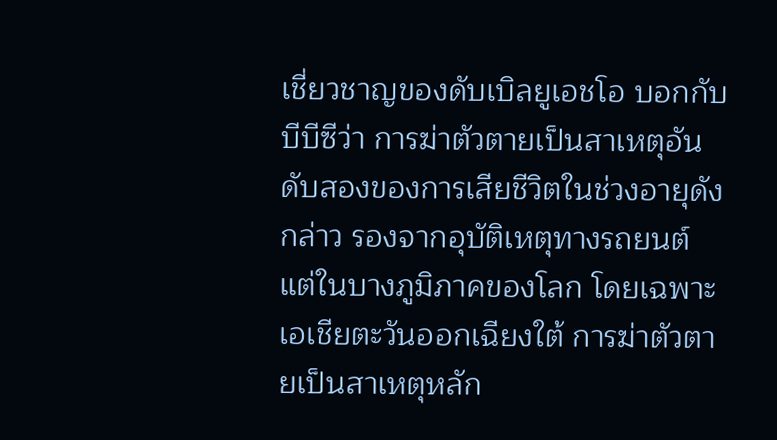เชี่ยวชาญของดับเบิลยูเอชโอ บอกกับบีบีซีว่า การฆ่าตัวตายเป็นสาเหตุอันดับสองของการเสียชีวิตในช่วงอายุดังกล่าว รองจากอุบัติเหตุทางรถยนต์ แต่ในบางภูมิภาคของโลก โดยเฉพาะเอเชียตะวันออกเฉียงใต้ การฆ่าตัวตายเป็นสาเหตุหลัก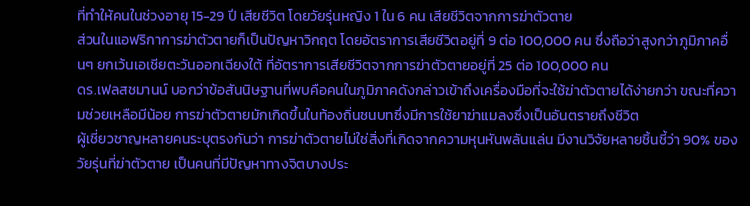ที่ทำให้คนในช่วงอายุ 15-29 ปี เสียชีวิต โดยวัยรุ่นหญิง 1 ใน 6 คน เสียชีวิตจากการฆ่าตัวตาย
ส่วนในแอฟริกาการฆ่าตัวตายก็เป็นปัญหาวิกฤต โดยอัตราการเสียชีวิตอยู่ที่ 9 ต่อ 100,000 คน ซึ่งถือว่าสูงกว่าภูมิภาคอื่นๆ ยกเว้นเอเชียตะวันออกเฉียงใต้ ที่อัตราการเสียชีวิตจากการฆ่าตัวตายอยู่ที่ 25 ต่อ 100,000 คน
ดร.เฟลสชมานน์ บอกว่าข้อสันนิษฐานที่พบคือคนในภูมิภาคดังกล่าวเข้าถึงเครื่องมือที่จะใช้ฆ่าตัวตายได้ง่ายกว่า ขณะที่ความช่วยเหลือมีน้อย การฆ่าตัวตายมักเกิดขึ้นในท้องถิ่นชนบทซึ่งมีการใช้ยาฆ่าแมลงซึ่งเป็นอันตรายถึงชีวิต
ผู้เชี่ยวชาญหลายคนระบุตรงกันว่า การฆ่าตัวตายไม่ใช่สิ่งที่เกิดจากความหุนหันพลันแล่น มีงานวิจัยหลายชิ้นชี้ว่า 90% ของวัยรุ่นที่ฆ่าตัวตาย เป็นคนที่มีปัญหาทางจิตบางประ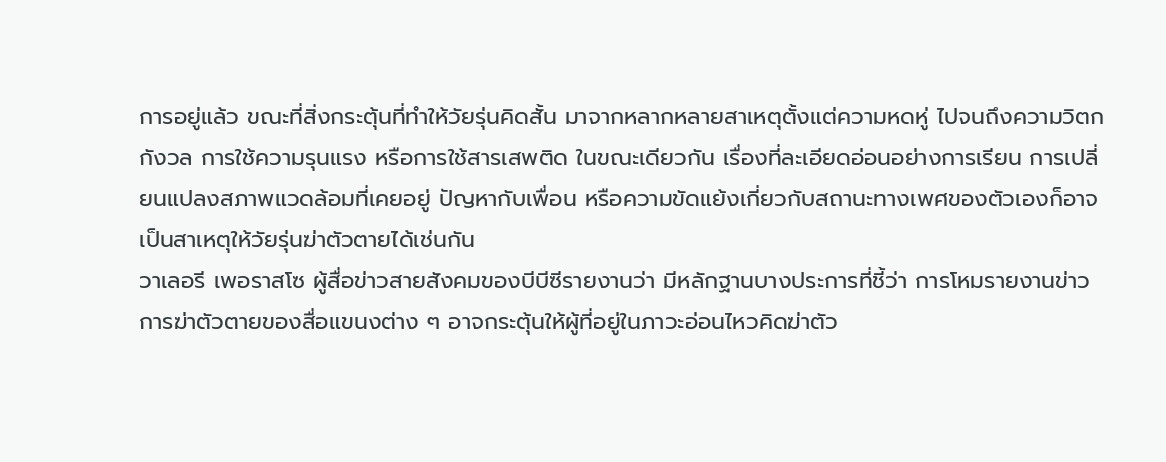การอยู่แล้ว ขณะที่สิ่งกระตุ้นที่ทำให้วัยรุ่นคิดสั้น มาจากหลากหลายสาเหตุตั้งแต่ความหดหู่ ไปจนถึงความวิตกกังวล การใช้ความรุนแรง หรือการใช้สารเสพติด ในขณะเดียวกัน เรื่องที่ละเอียดอ่อนอย่างการเรียน การเปลี่ยนแปลงสภาพแวดล้อมที่เคยอยู่ ปัญหากับเพื่อน หรือความขัดแย้งเกี่ยวกับสถานะทางเพศของตัวเองก็อาจเป็นสาเหตุให้วัยรุ่นฆ่าตัวตายได้เช่นกัน
วาเลอรี เพอราสโซ ผู้สื่อข่าวสายสังคมของบีบีซีรายงานว่า มีหลักฐานบางประการที่ชี้ว่า การโหมรายงานข่าวการฆ่าตัวตายของสื่อแขนงต่าง ๆ อาจกระตุ้นให้ผู้ที่อยู่ในภาวะอ่อนไหวคิดฆ่าตัว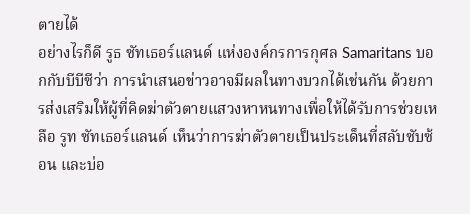ตายได้
อย่างไรก็ดี รูธ ซัทเธอร์แลนด์ แห่งองค์กรการกุศล Samaritans บอกกับบีบีซีว่า การนำเสนอข่าวอาจมีผลในทางบวกได้เช่นกัน ด้วยการส่งเสริมให้ผู้ที่คิดฆ่าตัวตายแสวงหาหนทางเพื่อให้ได้รับการช่วยเหลือ รูท ซัทเธอร์แลนด์ เห็นว่าการฆ่าตัวตายเป็นประเด็นที่สลับซับซ้อน และบ่อ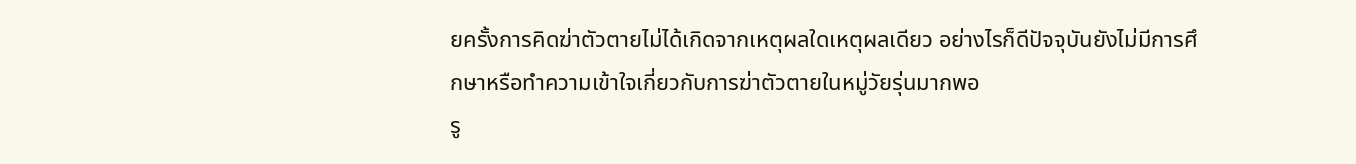ยครั้งการคิดฆ่าตัวตายไม่ได้เกิดจากเหตุผลใดเหตุผลเดียว อย่างไรก็ดีปัจจุบันยังไม่มีการศึกษาหรือทำความเข้าใจเกี่ยวกับการฆ่าตัวตายในหมู่วัยรุ่นมากพอ
รู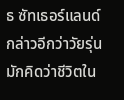ธ ซัทเธอร์แลนด์ กล่าวอีกว่าวัยรุ่นมักคิดว่าชีวิตใน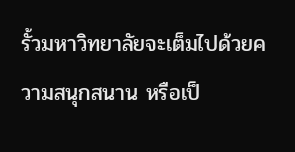รั้วมหาวิทยาลัยจะเต็มไปด้วยความสนุกสนาน หรือเป็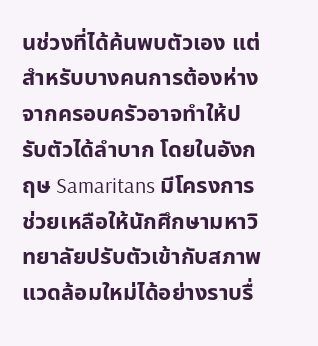นช่วงที่ได้ค้นพบตัวเอง แต่สำหรับบางคนการต้องห่างจากครอบครัวอาจทำให้ปรับตัวได้ลำบาก โดยในอังกฤษ Samaritans มีโครงการช่วยเหลือให้นักศึกษามหาวิทยาลัยปรับตัวเข้ากับสภาพแวดล้อมใหม่ได้อย่างราบรื่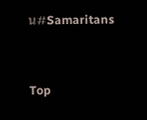น#Samaritans


Top